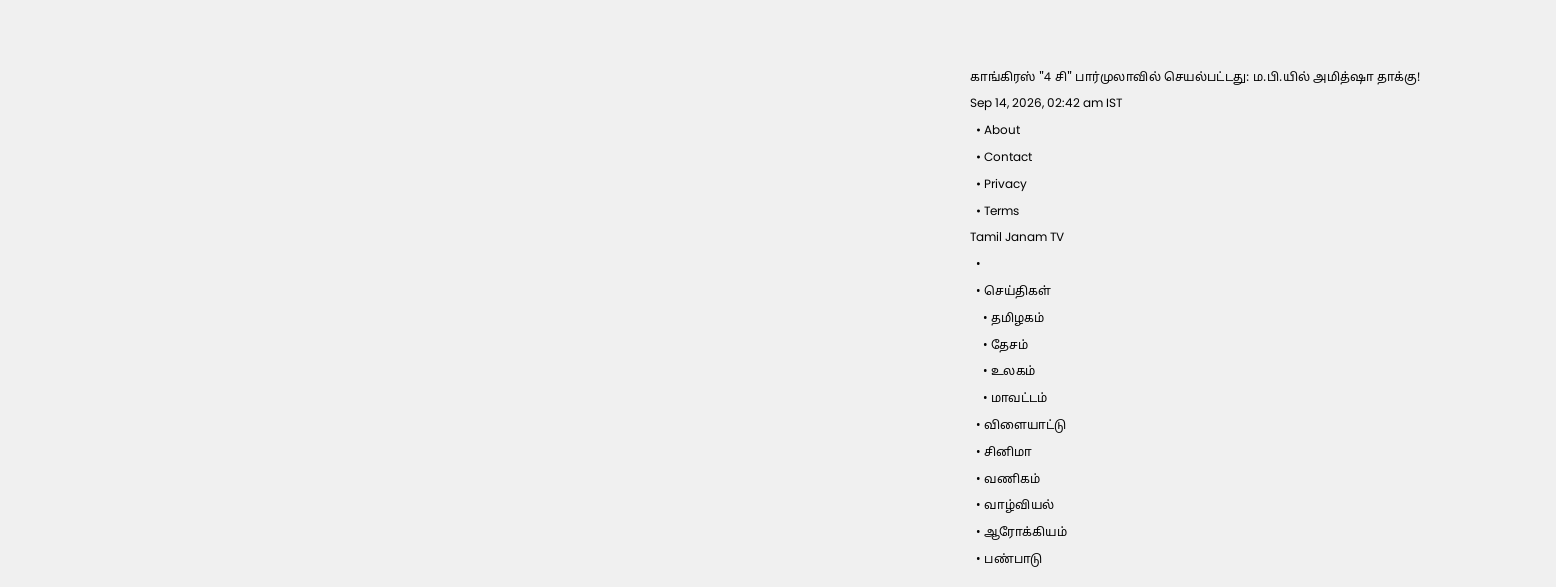காங்கிரஸ் "4 சி" பார்முலாவில் செயல்பட்டது: ம.பி.யில் அமித்ஷா தாக்கு!
Sep 14, 2026, 02:42 am IST
  • About
  • Contact
  • Privacy
  • Terms
Tamil Janam TV
  •
  • செய்திகள்
    • தமிழகம்
    • தேசம்
    • உலகம்
    • மாவட்டம்
  • விளையாட்டு
  • சினிமா
  • வணிகம்
  • வாழ்வியல்
  • ஆரோக்கியம்
  • பண்பாடு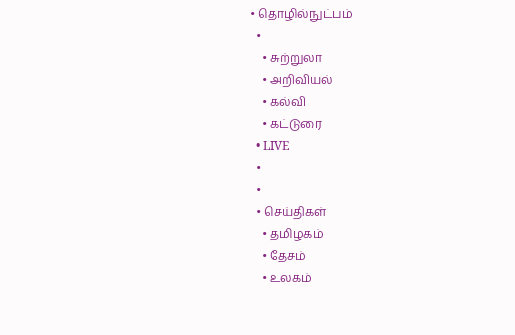• தொழில்நுட்பம்
  •
    • சுற்றுலா
    • அறிவியல்
    • கல்வி
    • கட்டுரை
  • LIVE
  •
  •
  • செய்திகள்
    • தமிழகம்
    • தேசம்
    • உலகம்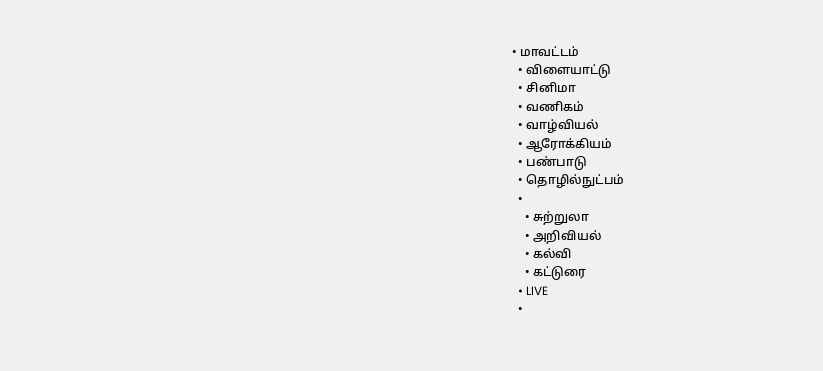• மாவட்டம்
  • விளையாட்டு
  • சினிமா
  • வணிகம்
  • வாழ்வியல்
  • ஆரோக்கியம்
  • பண்பாடு
  • தொழில்நுட்பம்
  •
    • சுற்றுலா
    • அறிவியல்
    • கல்வி
    • கட்டுரை
  • LIVE
  •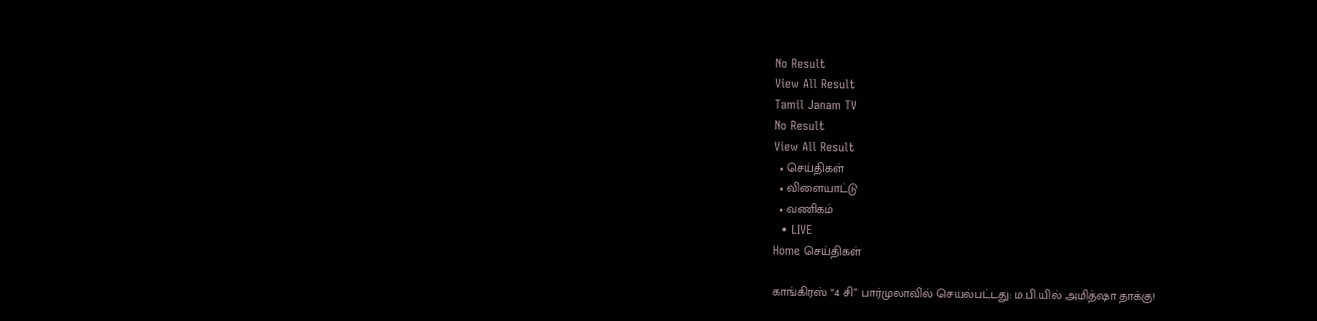No Result
View All Result
Tamil Janam TV
No Result
View All Result
  • செய்திகள்
  • விளையாட்டு
  • வணிகம்
  • LIVE
Home செய்திகள்

காங்கிரஸ் “4 சி” பார்முலாவில் செயல்பட்டது: ம.பி.யில் அமித்ஷா தாக்கு!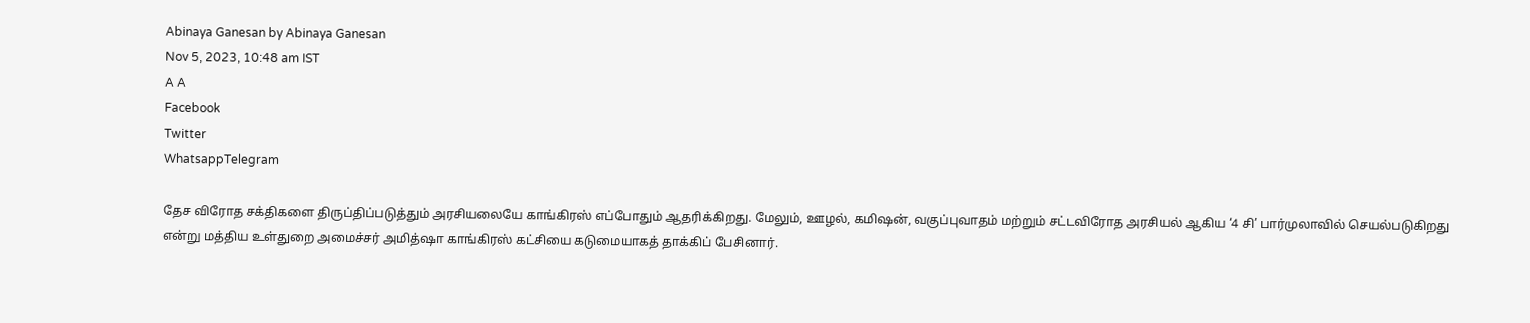Abinaya Ganesan by Abinaya Ganesan
Nov 5, 2023, 10:48 am IST
A A
Facebook
Twitter
WhatsappTelegram

தேச விரோத சக்திகளை திருப்திப்படுத்தும் அரசியலையே காங்கிரஸ் எப்போதும் ஆதரிக்கிறது. மேலும், ஊழல், கமிஷன், வகுப்புவாதம் மற்றும் சட்டவிரோத அரசியல் ஆகிய ‘4 சி’ பார்முலாவில் செயல்படுகிறது என்று மத்திய உள்துறை அமைச்சர் அமித்ஷா காங்கிரஸ் கட்சியை கடுமையாகத் தாக்கிப் பேசினார்.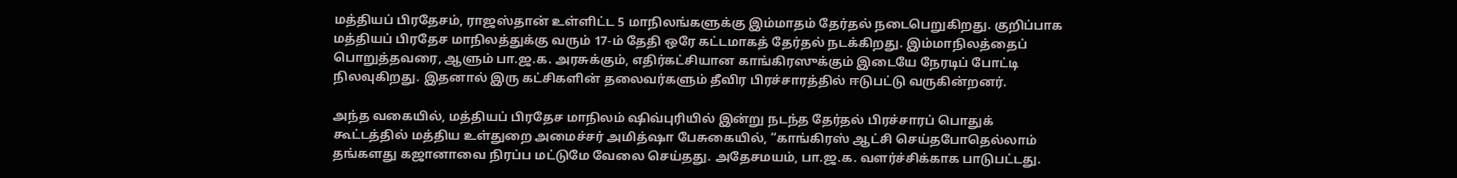மத்தியப் பிரதேசம், ராஜஸ்தான் உள்ளிட்ட 5 மாநிலங்களுக்கு இம்மாதம் தேர்தல் நடைபெறுகிறது. குறிப்பாக மத்தியப் பிரதேச மாநிலத்துக்கு வரும் 17-ம் தேதி ஒரே கட்டமாகத் தேர்தல் நடக்கிறது. இம்மாநிலத்தைப் பொறுத்தவரை, ஆளும் பா.ஜ.க. அரசுக்கும், எதிர்கட்சியான காங்கிரஸுக்கும் இடையே நேரடிப் போட்டி நிலவுகிறது. இதனால் இரு கட்சிகளின் தலைவர்களும் தீவிர பிரச்சாரத்தில் ஈடுபட்டு வருகின்றனர்.

அந்த வகையில், மத்தியப் பிரதேச மாநிலம் ஷிவ்புரியில் இன்று நடந்த தேர்தல் பிரச்சாரப் பொதுக் கூட்டத்தில் மத்திய உள்துறை அமைச்சர் அமித்ஷா பேசுகையில், “காங்கிரஸ் ஆட்சி செய்தபோதெல்லாம் தங்களது கஜானாவை நிரப்ப மட்டுமே வேலை செய்தது. அதேசமயம், பா.ஜ.க. வளர்ச்சிக்காக பாடுபட்டது.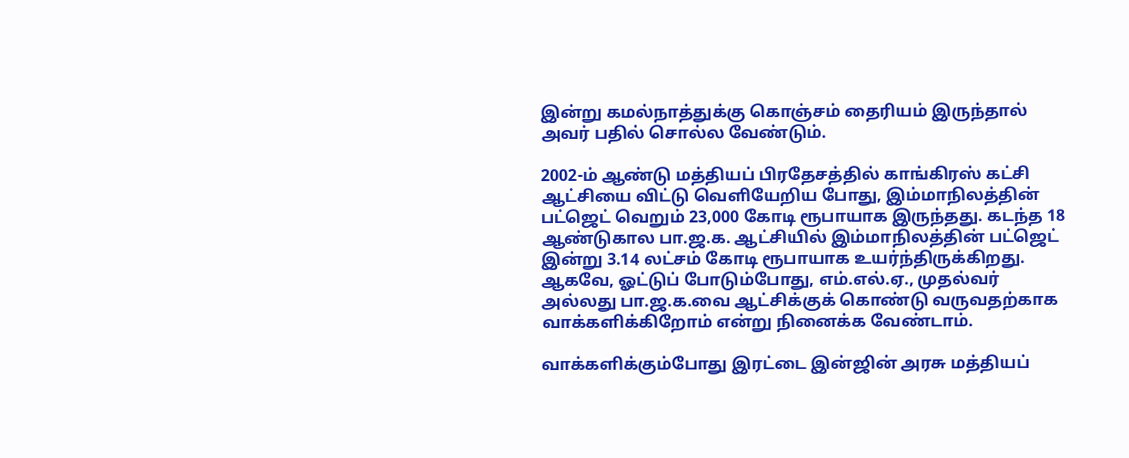இன்று கமல்நாத்துக்கு கொஞ்சம் தைரியம் இருந்தால் அவர் பதில் சொல்ல வேண்டும்.

2002-ம் ஆண்டு மத்தியப் பிரதேசத்தில் காங்கிரஸ் கட்சி ஆட்சியை விட்டு வெளியேறிய போது, இம்மாநிலத்தின் பட்ஜெட் வெறும் 23,000 கோடி ரூபாயாக இருந்தது. கடந்த 18 ஆண்டுகால பா.ஜ.க. ஆட்சியில் இம்மாநிலத்தின் பட்ஜெட் இன்று 3.14 லட்சம் கோடி ரூபாயாக உயர்ந்திருக்கிறது. ஆகவே, ஓட்டுப் போடும்போது, எம்.எல்.ஏ., முதல்வர் அல்லது பா.ஜ.க.வை ஆட்சிக்குக் கொண்டு வருவதற்காக வாக்களிக்கிறோம் என்று நினைக்க வேண்டாம்.

வாக்களிக்கும்போது இரட்டை இன்ஜின் அரசு மத்தியப்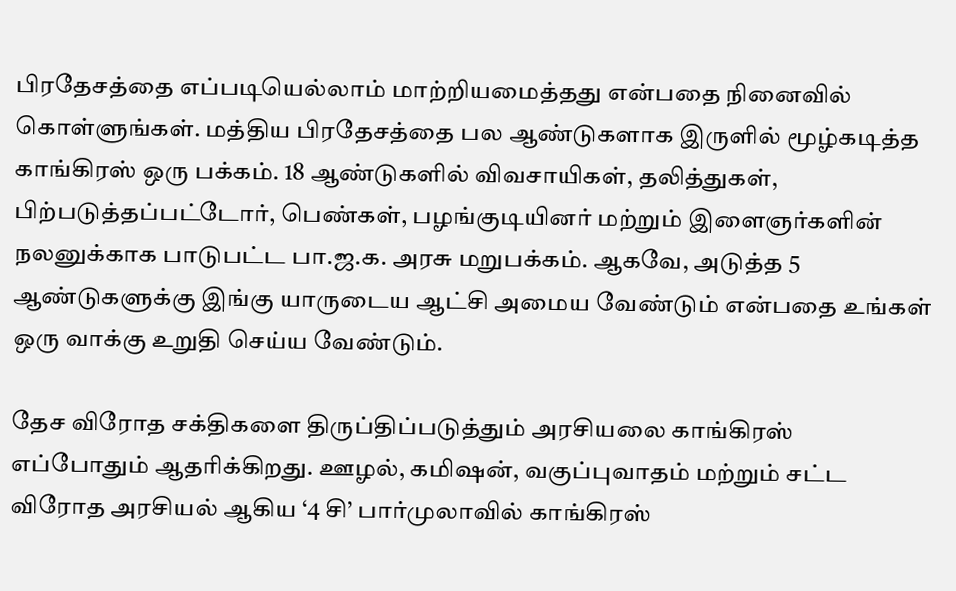பிரதேசத்தை எப்படியெல்லாம் மாற்றியமைத்தது என்பதை நினைவில் கொள்ளுங்கள். மத்திய பிரதேசத்தை பல ஆண்டுகளாக இருளில் மூழ்கடித்த காங்கிரஸ் ஒரு பக்கம். 18 ஆண்டுகளில் விவசாயிகள், தலித்துகள், பிற்படுத்தப்பட்டோர், பெண்கள், பழங்குடியினர் மற்றும் இளைஞர்களின் நலனுக்காக பாடுபட்ட பா.ஜ.க. அரசு மறுபக்கம். ஆகவே, அடுத்த 5 ஆண்டுகளுக்கு இங்கு யாருடைய ஆட்சி அமைய வேண்டும் என்பதை உங்கள் ஒரு வாக்கு உறுதி செய்ய வேண்டும்.

தேச விரோத சக்திகளை திருப்திப்படுத்தும் அரசியலை காங்கிரஸ் எப்போதும் ஆதரிக்கிறது. ஊழல், கமிஷன், வகுப்புவாதம் மற்றும் சட்ட விரோத அரசியல் ஆகிய ‘4 சி’ பார்முலாவில் காங்கிரஸ்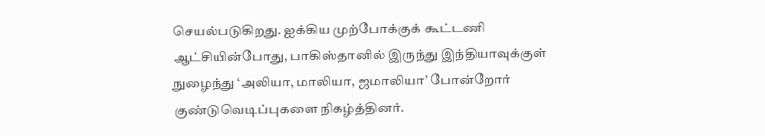செயல்படுகிறது. ஐக்கிய முற்போக்குக் கூட்டணி ஆட்சியின்போது, பாகிஸ்தானில் இருந்து இந்தியாவுக்குள் நுழைந்து ‘அலியா, மாலியா, ஜமாலியா’ போன்றோர் குண்டுவெடிப்புகளை நிகழ்த்தினர்.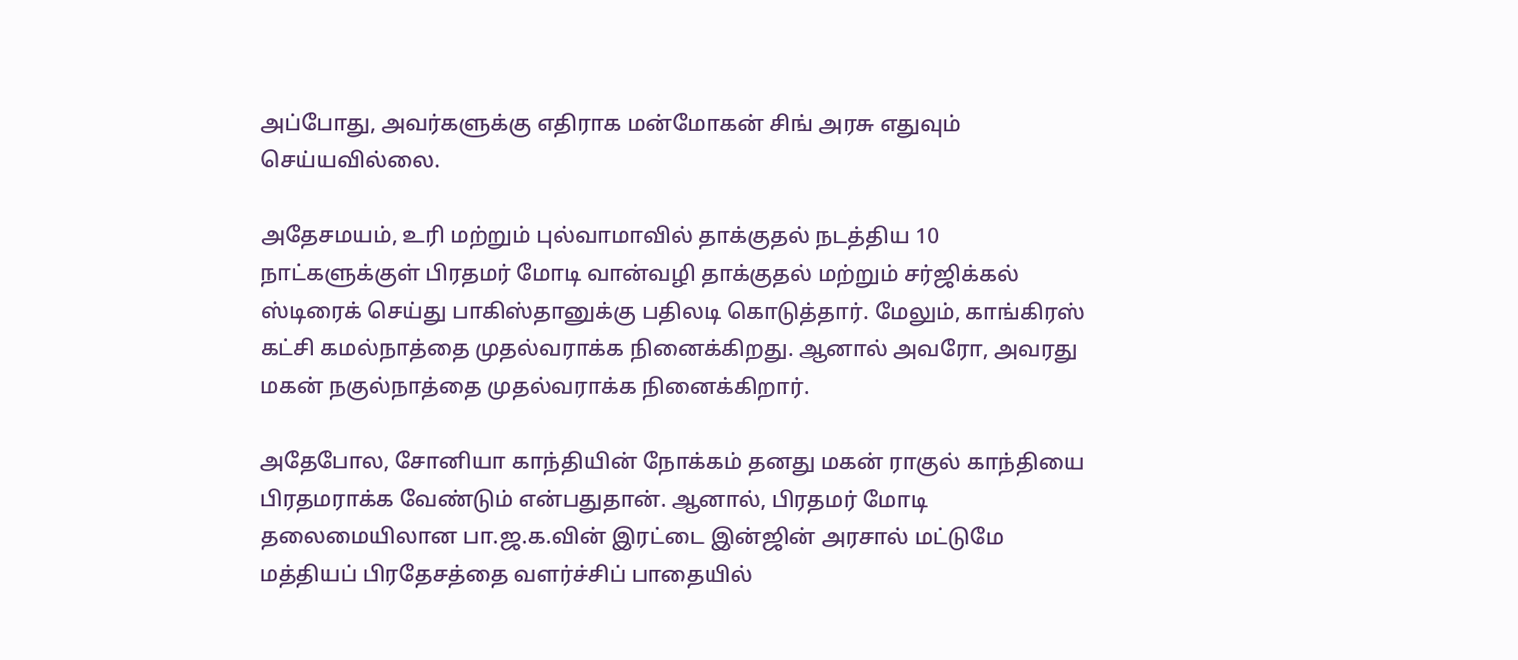அப்போது, அவர்களுக்கு எதிராக மன்மோகன் சிங் அரசு எதுவும் செய்யவில்லை.

அதேசமயம், உரி மற்றும் புல்வாமாவில் தாக்குதல் நடத்திய 10 நாட்களுக்குள் பிரதமர் மோடி வான்வழி தாக்குதல் மற்றும் சர்ஜிக்கல் ஸ்டிரைக் செய்து பாகிஸ்தானுக்கு பதிலடி கொடுத்தார். மேலும், காங்கிரஸ் கட்சி கமல்நாத்தை முதல்வராக்க நினைக்கிறது. ஆனால் அவரோ, அவரது மகன் நகுல்நாத்தை முதல்வராக்க நினைக்கிறார்.

அதேபோல, சோனியா காந்தியின் நோக்கம் தனது மகன் ராகுல் காந்தியை பிரதமராக்க வேண்டும் என்பதுதான். ஆனால், பிரதமர் மோடி தலைமையிலான பா.ஜ.க.வின் இரட்டை இன்ஜின் அரசால் மட்டுமே மத்தியப் பிரதேசத்தை வளர்ச்சிப் பாதையில்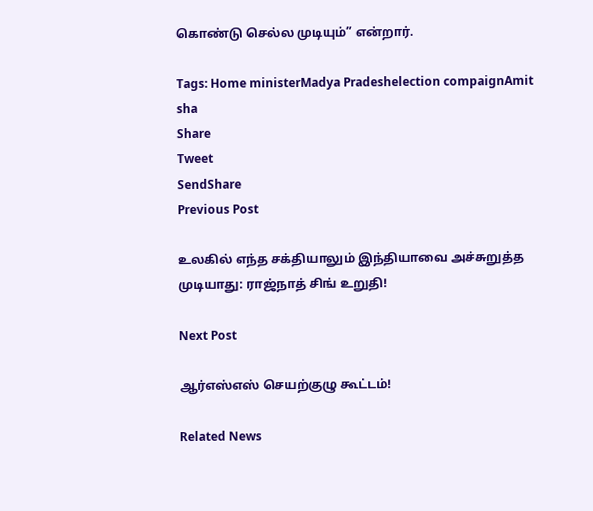கொண்டு செல்ல முடியும்” என்றார்.

Tags: Home ministerMadya Pradeshelection compaignAmit sha
Share
Tweet
SendShare
Previous Post

உலகில் எந்த சக்தியாலும் இந்தியாவை அச்சுறுத்த முடியாது: ராஜ்நாத் சிங் உறுதி!

Next Post

ஆர்எஸ்எஸ் செயற்குழு கூட்டம்!

Related News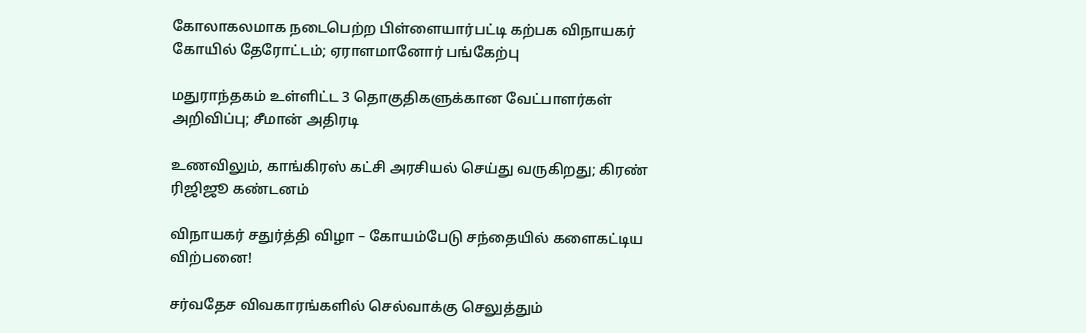கோலாகலமாக நடைபெற்ற பிள்ளையார்பட்டி கற்பக விநாயகர் கோயில் தேரோட்டம்; ஏராளமானோர் பங்கேற்பு

மதுராந்தகம் உள்ளிட்ட 3 தொகுதிகளுக்கான வேட்பாளர்கள் அறிவிப்பு; சீமான் அதிரடி

உணவிலும், காங்கிரஸ் கட்சி அரசியல் செய்து வருகிறது; கிரண் ரிஜிஜூ கண்டனம்

விநாயகர் சதுர்த்தி விழா – கோயம்பேடு சந்தையில் களைகட்டிய விற்பனை!

சர்வதேச விவகாரங்களில் செல்வாக்கு செலுத்தும்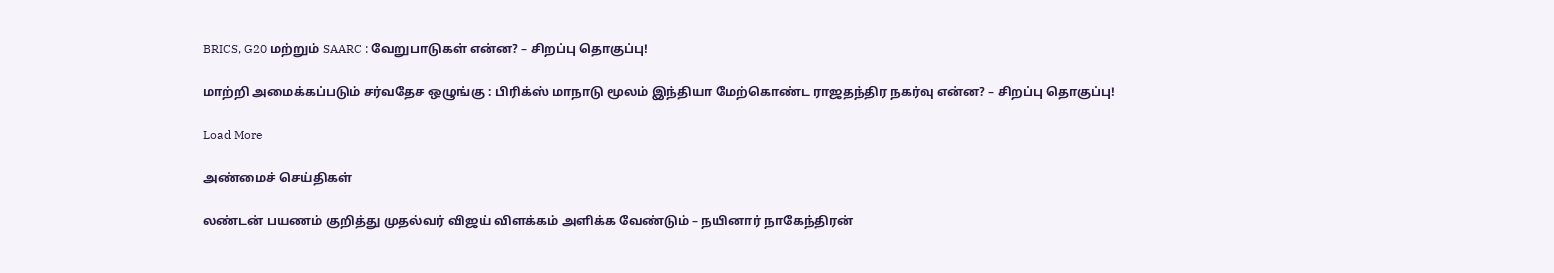BRICS, G20 மற்றும் SAARC : வேறுபாடுகள் என்ன? – சிறப்பு தொகுப்பு!

மாற்றி அமைக்கப்படும் சர்வதேச ஒழுங்கு : பிரிக்ஸ் மாநாடு மூலம் இந்தியா மேற்கொண்ட ராஜதந்திர நகர்வு என்ன? – சிறப்பு தொகுப்பு!

Load More

அண்மைச் செய்திகள்

லண்டன் பயணம் குறித்து முதல்வர் விஜய் விளக்கம் அளிக்க வேண்டும் – நயினார் நாகேந்திரன்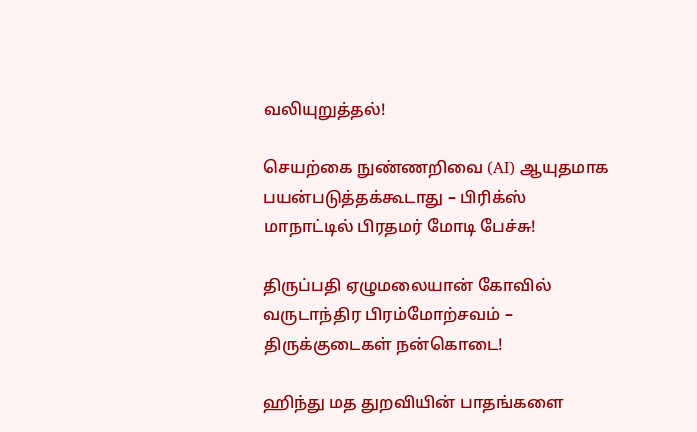வலியுறுத்தல்!

செயற்கை நுண்ணறிவை (AI) ஆயுதமாக பயன்படுத்தக்கூடாது – பிரிக்ஸ் மாநாட்டில் பிரதமர் மோடி பேச்சு!

திருப்பதி ஏழுமலையான் கோவில் வருடாந்திர பிரம்மோற்சவம் – திருக்குடைகள் நன்கொடை!

ஹிந்து மத துறவியின் பாதங்களை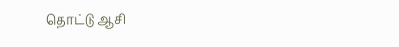தொட்டு ஆசி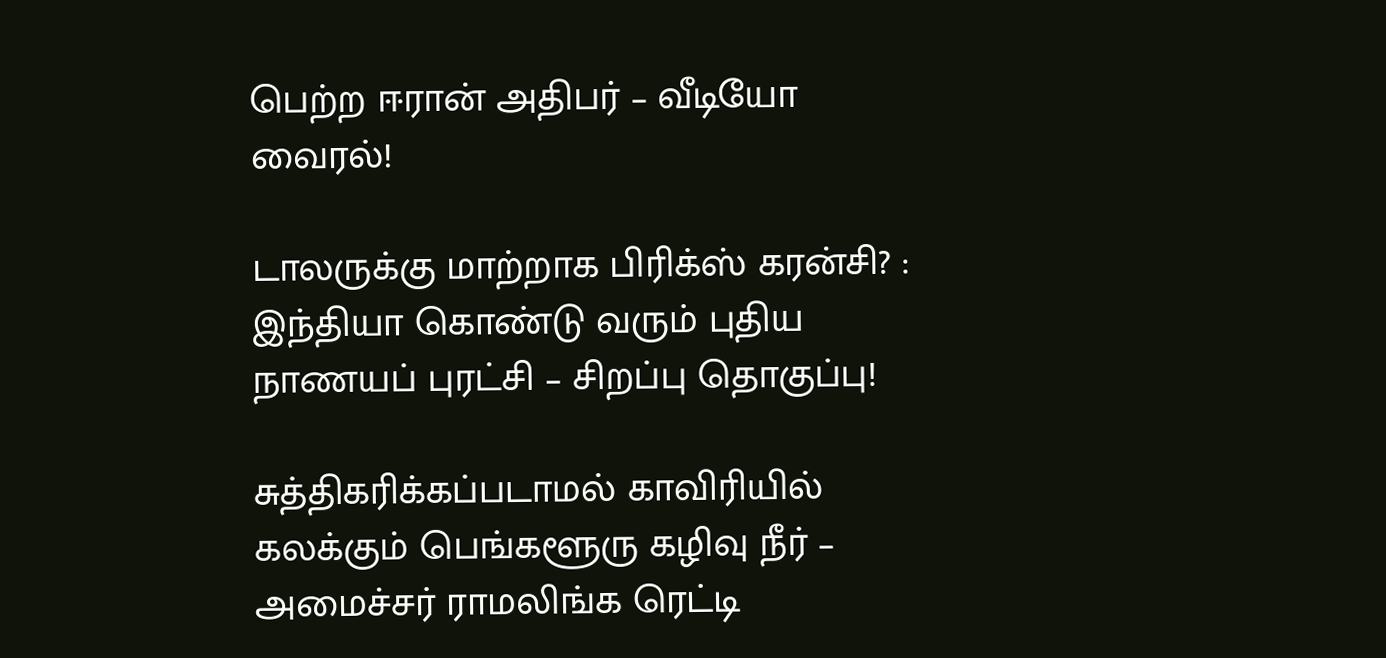பெற்ற ஈரான் அதிபர் – வீடியோ வைரல்!

டாலருக்கு மாற்றாக பிரிக்ஸ் கரன்சி? : இந்தியா கொண்டு வரும் புதிய நாணயப் புரட்சி – சிறப்பு தொகுப்பு!

சுத்திகரிக்கப்படாமல் காவிரியில் கலக்கும் பெங்களூரு கழிவு நீர் – அமைச்சர் ராமலிங்க ரெட்டி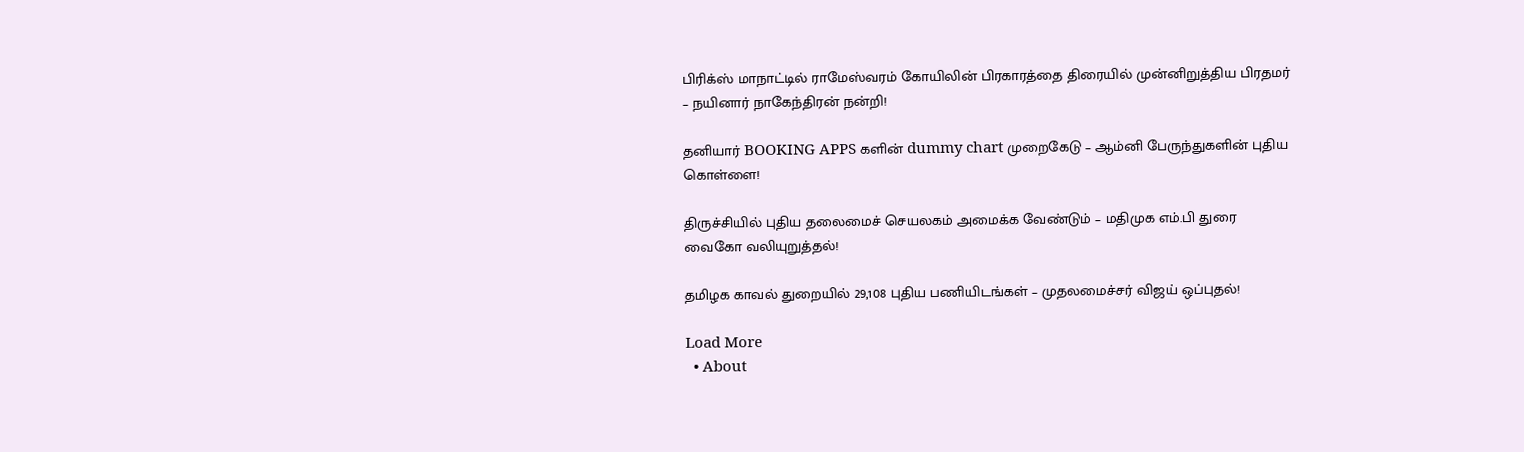பிரிக்ஸ் மாநாட்டில் ராமேஸ்வரம் கோயிலின் பிரகாரத்தை திரையில் முன்னிறுத்திய பிரதமர் – நயினார் நாகேந்திரன் நன்றி!

தனியார் BOOKING APPS களின் dummy chart முறைகேடு – ஆம்னி பேருந்துகளின் புதிய கொள்ளை!

திருச்சியில் புதிய தலைமைச் செயலகம் அமைக்க வேண்டும் – மதிமுக எம்.பி துரை வைகோ வலியுறுத்தல்!

தமிழக காவல் துறையில் 29,108 புதிய பணியிடங்கள் – முதலமைச்சர் விஜய் ஒப்புதல்!

Load More
  • About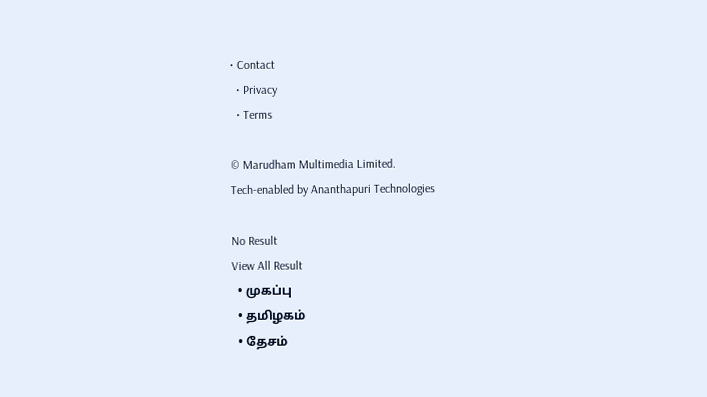• Contact
  • Privacy
  • Terms

© Marudham Multimedia Limited.
Tech-enabled by Ananthapuri Technologies

No Result
View All Result
  • முகப்பு
  • தமிழகம்
  • தேசம்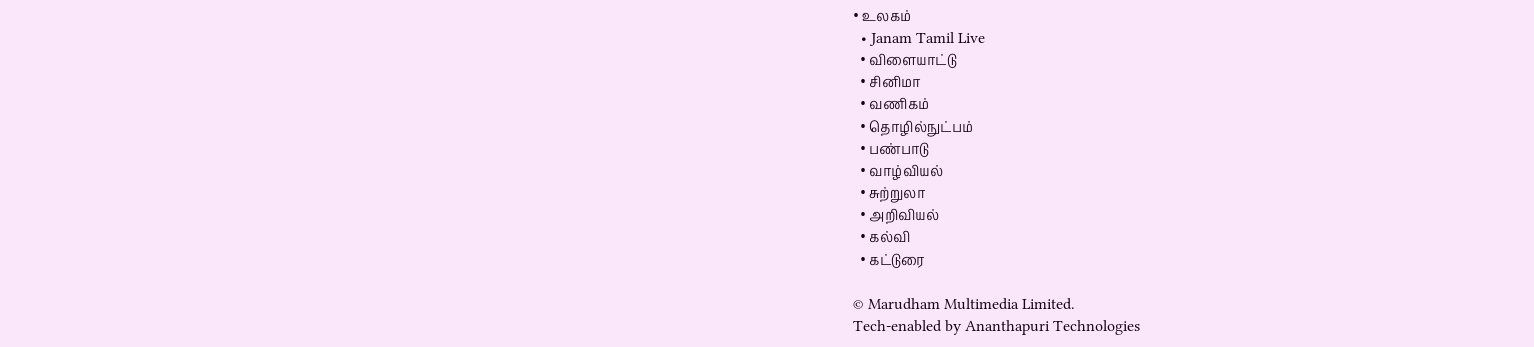• உலகம்
  • Janam Tamil Live
  • விளையாட்டு
  • சினிமா
  • வணிகம்
  • தொழில்நுட்பம்
  • பண்பாடு
  • வாழ்வியல்
  • சுற்றுலா
  • அறிவியல்
  • கல்வி
  • கட்டுரை

© Marudham Multimedia Limited.
Tech-enabled by Ananthapuri Technologies